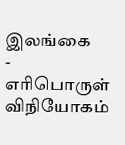இலங்கை
-
எரிபொருள் விநியோகம்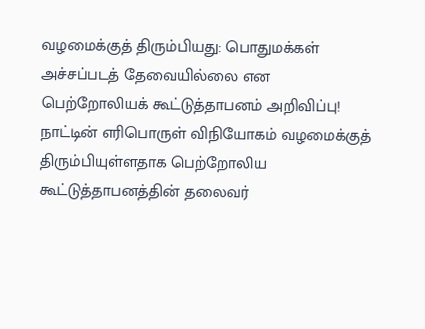வழமைக்குத் திரும்பியது: பொதுமக்கள் அச்சப்படத் தேவையில்லை என பெற்றோலியக் கூட்டுத்தாபனம் அறிவிப்பு!
நாட்டின் எரிபொருள் விநியோகம் வழமைக்குத் திரும்பியுள்ளதாக பெற்றோலிய கூட்டுத்தாபனத்தின் தலைவர்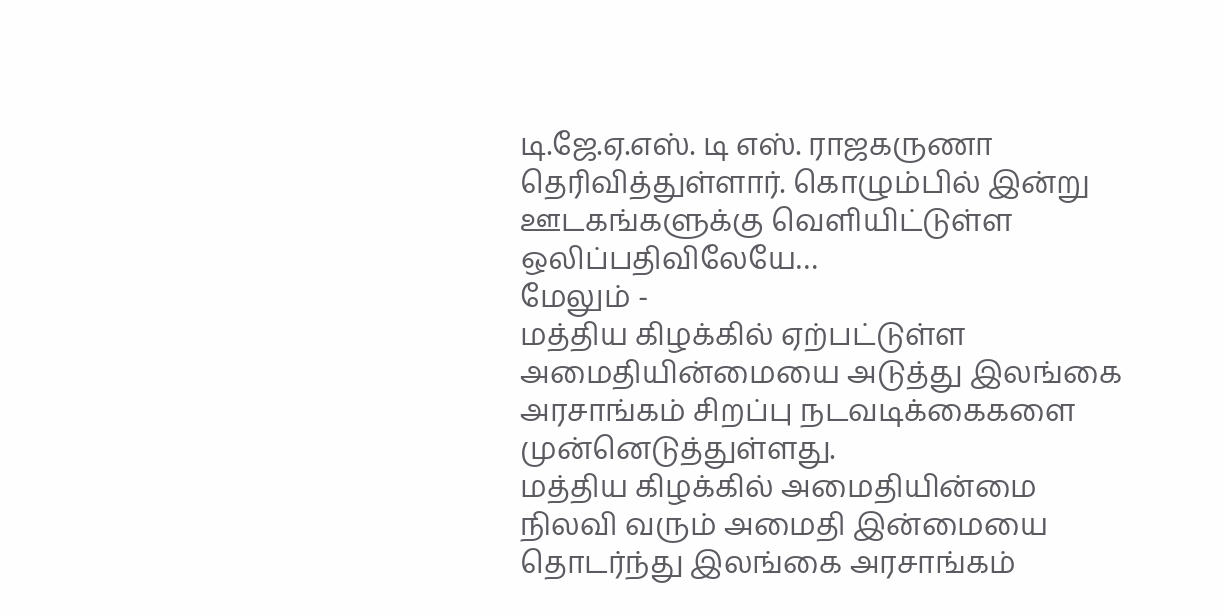டி.ஜே.ஏ.எஸ். டி எஸ். ராஜகருணா தெரிவித்துள்ளார். கொழும்பில் இன்று ஊடகங்களுக்கு வெளியிட்டுள்ள ஒலிப்பதிவிலேயே…
மேலும் -
மத்திய கிழக்கில் ஏற்பட்டுள்ள அமைதியின்மையை அடுத்து இலங்கை அரசாங்கம் சிறப்பு நடவடிக்கைகளை முன்னெடுத்துள்ளது.
மத்திய கிழக்கில் அமைதியின்மை நிலவி வரும் அமைதி இன்மையை தொடர்ந்து இலங்கை அரசாங்கம்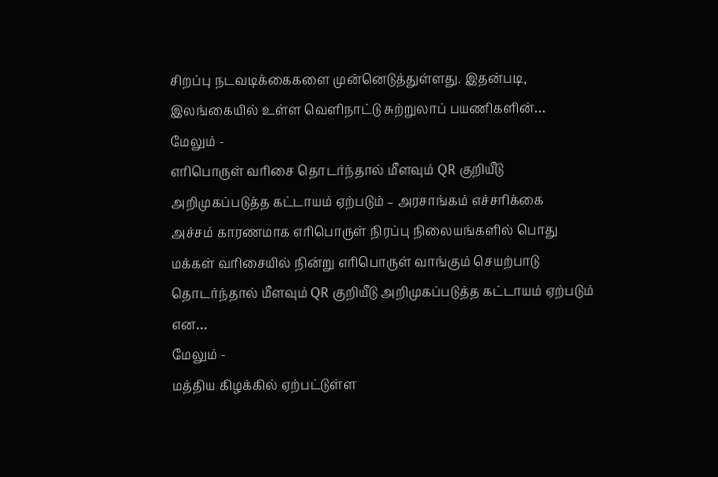சிறப்பு நடவடிக்கைகளை முன்னெடுத்துள்ளது. இதன்படி, இலங்கையில் உள்ள வெளிநாட்டு சுற்றுலாப் பயணிகளின்…
மேலும் -
எரிபொருள் வரிசை தொடர்ந்தால் மீளவும் QR குறியீடு அறிமுகப்படுத்த கட்டாயம் ஏற்படும் – அரசாங்கம் எச்சரிக்கை
அச்சம் காரணமாக எரிபொருள் நிரப்பு நிலையங்களில் பொது மக்கள் வரிசையில் நின்று எரிபொருள் வாங்கும் செயற்பாடு தொடர்ந்தால் மீளவும் QR குறியீடு அறிமுகப்படுத்த கட்டாயம் ஏற்படும் என…
மேலும் -
மத்திய கிழக்கில் ஏற்பட்டுள்ள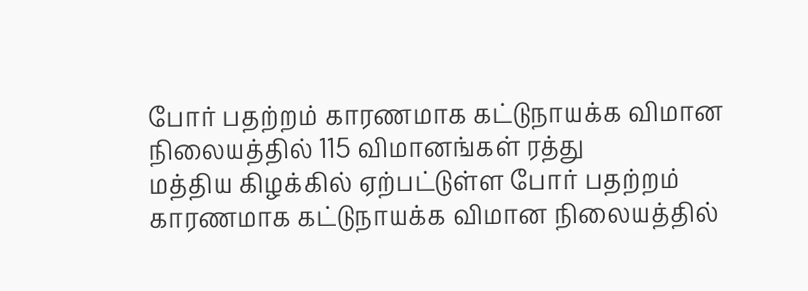போர் பதற்றம் காரணமாக கட்டுநாயக்க விமான நிலையத்தில் 115 விமானங்கள் ரத்து
மத்திய கிழக்கில் ஏற்பட்டுள்ள போர் பதற்றம் காரணமாக கட்டுநாயக்க விமான நிலையத்தில்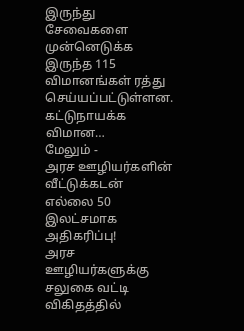இருந்து சேவைகளை முன்னெடுக்க இருந்த 115 விமானங்கள் ரத்து செய்யப்பட்டுள்ளன. கட்டுநாயக்க விமான…
மேலும் -
அரச ஊழியர்களின் வீட்டுக்கடன் எல்லை 50 இலட்சமாக அதிகரிப்பு!
அரச ஊழியர்களுக்கு சலுகை வட்டி விகிதத்தில்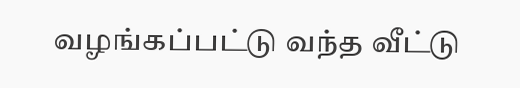வழங்கப்பட்டு வந்த வீட்டு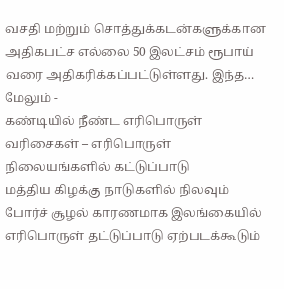வசதி மற்றும் சொத்துக்கடன்களுக்கான அதிகபட்ச எல்லை 50 இலட்சம் ரூபாய் வரை அதிகரிக்கப்பட்டுள்ளது. இந்த…
மேலும் -
கண்டியில் நீண்ட எரிபொருள் வரிசைகள் – எரிபொருள் நிலையங்களில் கட்டுப்பாடு
மத்திய கிழக்கு நாடுகளில் நிலவும் போர்ச் சூழல் காரணமாக இலங்கையில் எரிபொருள் தட்டுப்பாடு ஏற்படக்கூடும்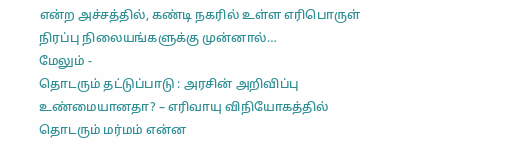என்ற அச்சத்தில், கண்டி நகரில் உள்ள எரிபொருள் நிரப்பு நிலையங்களுக்கு முன்னால்…
மேலும் -
தொடரும் தட்டுப்பாடு : அரசின் அறிவிப்பு உண்மையானதா? – எரிவாயு விநியோகத்தில் தொடரும் மர்மம் என்ன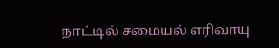நாட்டில் சமையல் எரிவாயு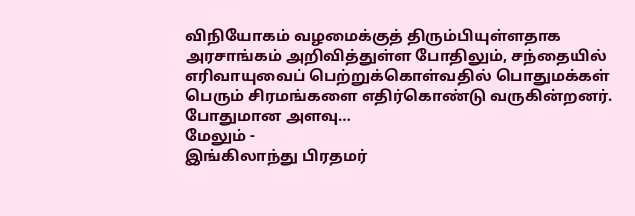விநியோகம் வழமைக்குத் திரும்பியுள்ளதாக அரசாங்கம் அறிவித்துள்ள போதிலும், சந்தையில் எரிவாயுவைப் பெற்றுக்கொள்வதில் பொதுமக்கள் பெரும் சிரமங்களை எதிர்கொண்டு வருகின்றனர். போதுமான அளவு…
மேலும் -
இங்கிலாந்து பிரதமர்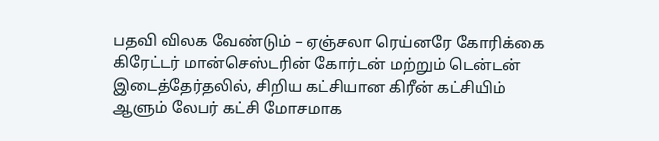பதவி விலக வேண்டும் – ஏஞ்சலா ரெய்னரே கோரிக்கை
கிரேட்டர் மான்செஸ்டரின் கோர்டன் மற்றும் டென்டன் இடைத்தேர்தலில், சிறிய கட்சியான கிரீன் கட்சியிம் ஆளும் லேபர் கட்சி மோசமாக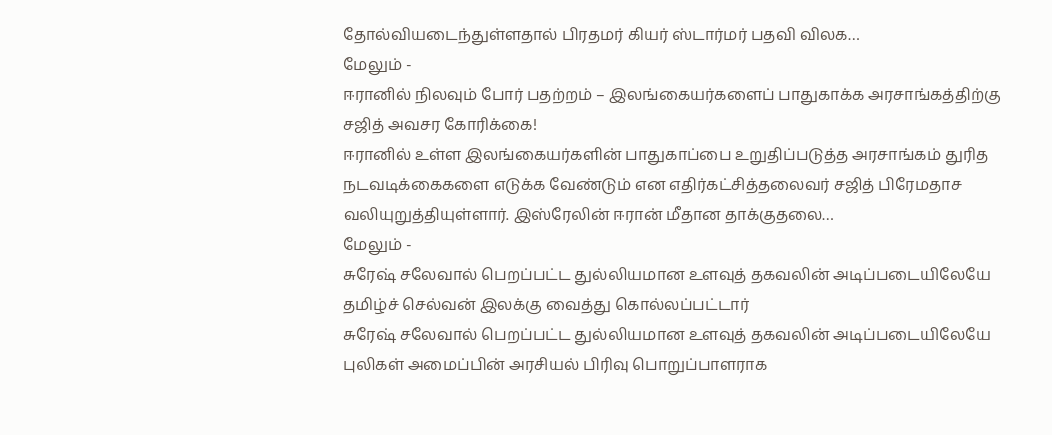தோல்வியடைந்துள்ளதால் பிரதமர் கியர் ஸ்டார்மர் பதவி விலக…
மேலும் -
ஈரானில் நிலவும் போர் பதற்றம் – இலங்கையர்களைப் பாதுகாக்க அரசாங்கத்திற்கு சஜித் அவசர கோரிக்கை!
ஈரானில் உள்ள இலங்கையர்களின் பாதுகாப்பை உறுதிப்படுத்த அரசாங்கம் துரித நடவடிக்கைகளை எடுக்க வேண்டும் என எதிர்கட்சித்தலைவர் சஜித் பிரேமதாச வலியுறுத்தியுள்ளார். இஸ்ரேலின் ஈரான் மீதான தாக்குதலை…
மேலும் -
சுரேஷ் சலேவால் பெறப்பட்ட துல்லியமான உளவுத் தகவலின் அடிப்படையிலேயே தமிழ்ச் செல்வன் இலக்கு வைத்து கொல்லப்பட்டார்
சுரேஷ் சலேவால் பெறப்பட்ட துல்லியமான உளவுத் தகவலின் அடிப்படையிலேயே புலிகள் அமைப்பின் அரசியல் பிரிவு பொறுப்பாளராக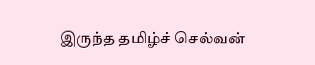இருந்த தமிழ்ச் செல்வன்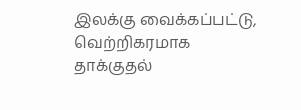இலக்கு வைக்கப்பட்டு, வெற்றிகரமாக தாக்குதல்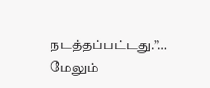நடத்தப்பட்டது.”…
மேலும்